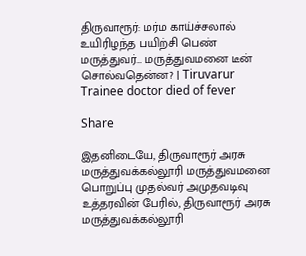திருவாரூர்: மர்ம காய்ச்சலால் உயிரிழந்த பயிற்சி பெண் மருத்துவர்… மருத்துவமனை டீன் சொல்வதென்ன? | Tiruvarur Trainee doctor died of fever

Share

இதனிடையே, திருவாரூர் அரசு மருத்துவக்கல்லூரி மருத்துவமனை பொறுப்பு முதல்வர் அமுதவடிவு உத்தரவின் பேரில், திருவாரூர் அரசு மருத்துவக்கல்லூரி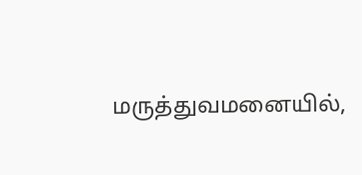மருத்துவமனையில்,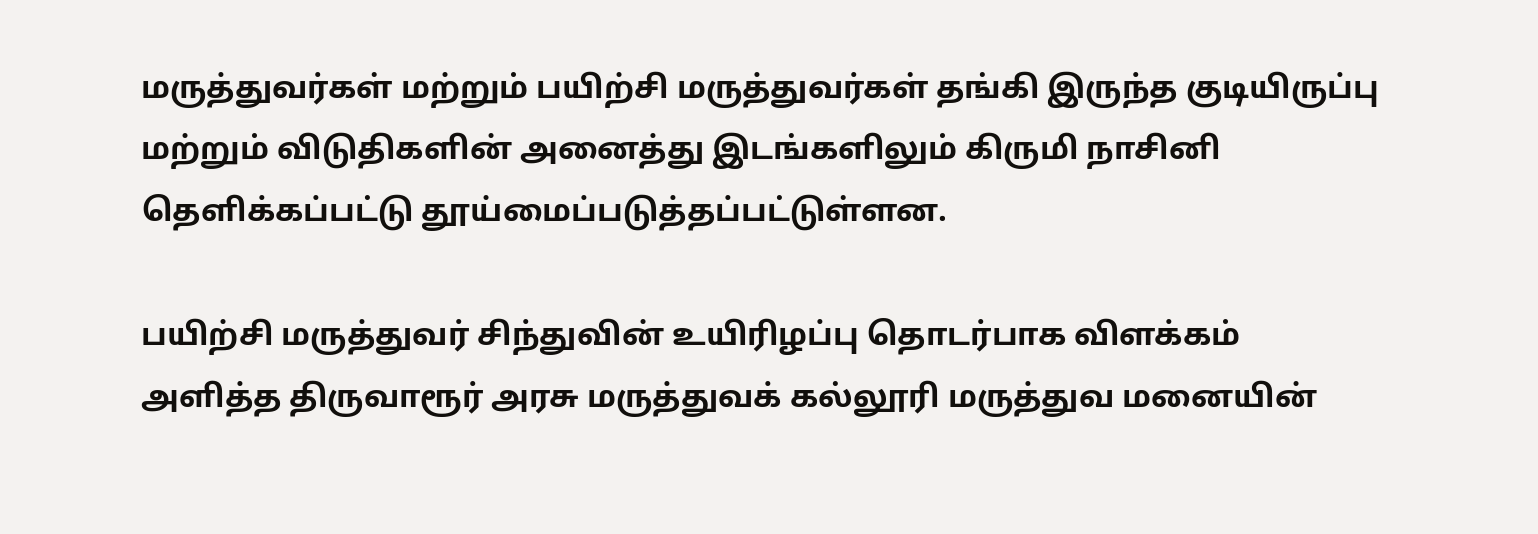மருத்துவர்கள் மற்றும் பயிற்சி மருத்துவர்கள் தங்கி இருந்த குடியிருப்பு மற்றும் விடுதிகளின் அனைத்து இடங்களிலும் கிருமி நாசினி தெளிக்கப்பட்டு தூய்மைப்படுத்தப்பட்டுள்ளன.

பயிற்சி மருத்துவர் சிந்துவின் உயிரிழப்பு தொடர்பாக விளக்கம் அளித்த திருவாரூர் அரசு மருத்துவக் கல்லூரி மருத்துவ மனையின்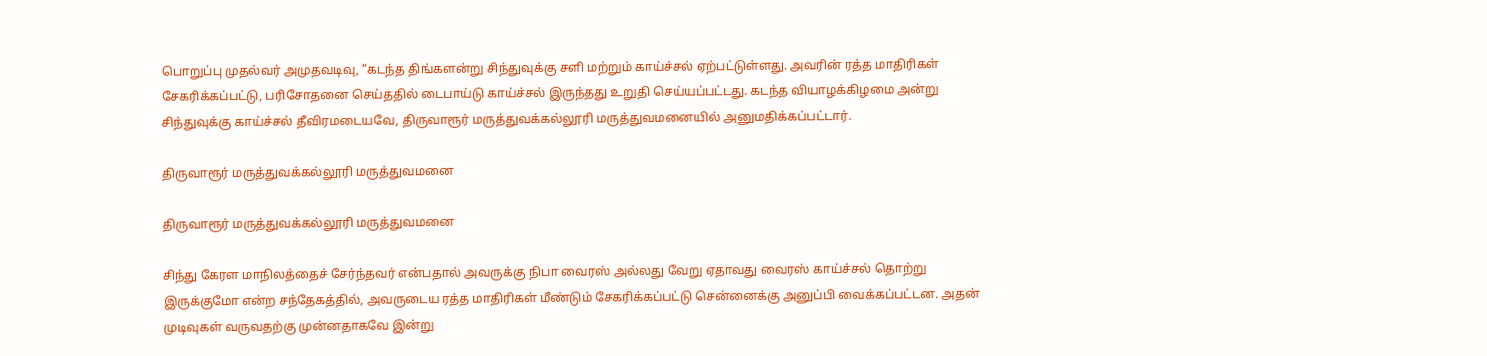பொறுப்பு முதல்வர் அமுதவடிவு, “கடந்த திங்களன்று சிந்துவுக்கு சளி மற்றும் காய்ச்சல் ஏற்பட்டுள்ளது. அவரின் ரத்த மாதிரிகள் சேகரிக்கப்பட்டு, பரிசோதனை செய்ததில் டைபாய்டு காய்ச்சல் இருந்தது உறுதி செய்யப்பட்டது. கடந்த வியாழக்கிழமை அன்று சிந்துவுக்கு காய்ச்சல் தீவிரமடையவே, திருவாரூர் மருத்துவக்கல்லூரி மருத்துவமனையில் அனுமதிக்கப்பட்டார்.

திருவாரூர் மருத்துவக்கல்லூரி மருத்துவமனை

திருவாரூர் மருத்துவக்கல்லூரி மருத்துவமனை

சிந்து கேரள மாநிலத்தைச் சேர்ந்தவர் என்பதால் அவருக்கு நிபா வைரஸ் அல்லது வேறு ஏதாவது வைரஸ் காய்ச்சல் தொற்று இருக்குமோ என்ற சந்தேகத்தில், அவருடைய ரத்த மாதிரிகள் மீண்டும் சேகரிக்கப்பட்டு சென்னைக்கு அனுப்பி வைக்கப்பட்டன. அதன் முடிவுகள் வருவதற்கு முன்னதாகவே இன்று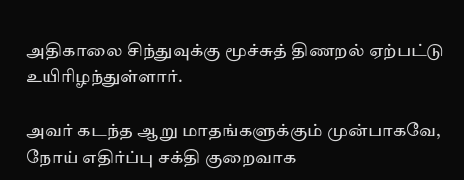அதிகாலை சிந்துவுக்கு மூச்சுத் திணறல் ஏற்பட்டு உயிரிழந்துள்ளார்.

அவர் கடந்த ஆறு மாதங்களுக்கும் முன்பாகவே, நோய் எதிர்ப்பு சக்தி குறைவாக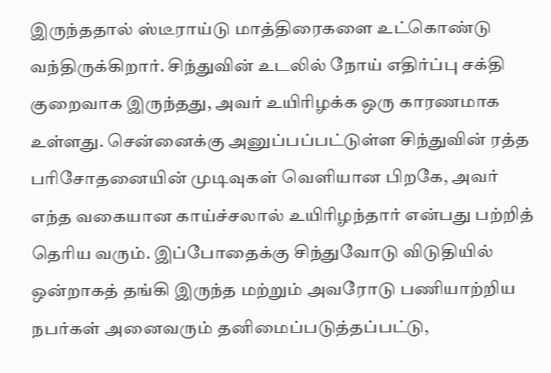இருந்ததால் ஸ்டீராய்டு மாத்திரைகளை உட்கொண்டு வந்திருக்கிறார். சிந்துவின் உடலில் நோய் எதிர்ப்பு சக்தி குறைவாக இருந்தது, அவர் உயிரிழக்க ஒரு காரணமாக உள்ளது. சென்னைக்கு அனுப்பப்பட்டுள்ள சிந்துவின் ரத்த பரிசோதனையின் முடிவுகள் வெளியான பிறகே, அவர் எந்த வகையான காய்ச்சலால் உயிரிழந்தார் என்பது பற்றித் தெரிய வரும். இப்போதைக்கு சிந்துவோடு விடுதியில் ஒன்றாகத் தங்கி இருந்த மற்றும் அவரோடு பணியாற்றிய நபர்கள் அனைவரும் தனிமைப்படுத்தப்பட்டு,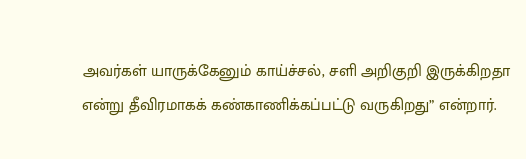அவர்கள் யாருக்கேனும் காய்ச்சல், சளி அறிகுறி இருக்கிறதா என்று தீவிரமாகக் கண்காணிக்கப்பட்டு வருகிறது” என்றார்.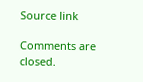Source link

Comments are closed.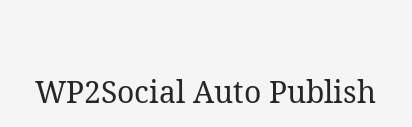WP2Social Auto Publish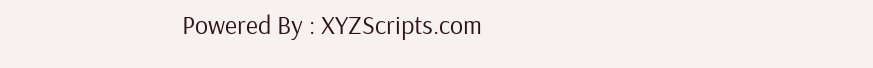Powered By : XYZScripts.com